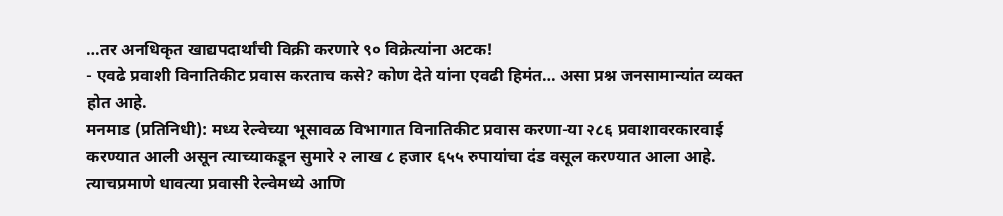…तर अनधिकृत खाद्यपदार्थांची विक्री करणारे ९० विक्रेत्यांना अटक!
- एवढे प्रवाशी विनातिकीट प्रवास करताच कसे? कोण देते यांना एवढी हिमंत… असा प्रश्न जनसामान्यांत व्यक्त होत आहे.
मनमाड (प्रतिनिधी): मध्य रेल्वेच्या भूसावळ विभागात विनातिकीट प्रवास करणा-या २८६ प्रवाशावरकारवाई करण्यात आली असून त्याच्याकडून सुमारे २ लाख ८ हजार ६५५ रुपायांचा दंड वसूल करण्यात आला आहे. त्याचप्रमाणे धावत्या प्रवासी रेल्वेमध्ये आणि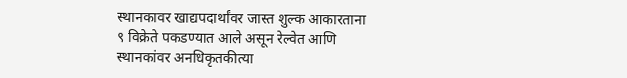स्थानकावर खाद्यपदार्थांवर जास्त शुल्क आकारताना ९ विक्रेते पकडण्यात आले असून रेल्वेत आणि स्थानकांवर अनधिकृतकीत्या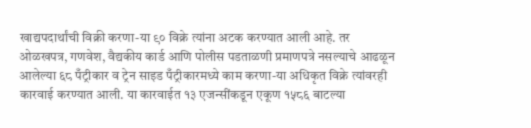खाद्यपदार्थांची विक्री करणा-या ९० विक्रे त्यांना अटक करण्यात आली आहे. तर ओळखपत्र, गणवेश, वैद्यकीय कार्ड आणि पोलीस पडताळणी प्रमाणपत्रे नसल्याचे आढळून आलेल्या ६८ पँट्रीकार व ट्रेन साइड पँट्रीकारमध्ये काम करणा-या अधिकृत विक्रे त्यांवरही कारवाई करण्यात आली. या कारवाईत १३ एजन्सींकडून एकूण १५८६ बाटल्या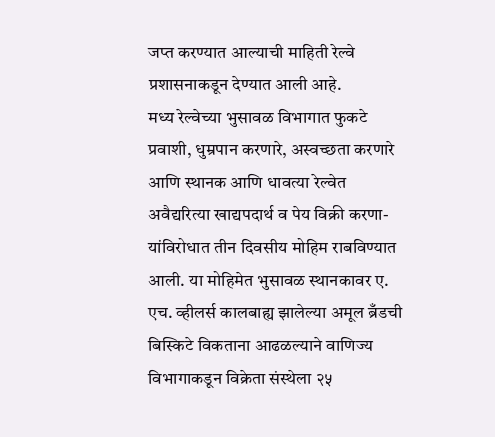जप्त करण्यात आल्याची माहिती रेल्वे प्रशासनाकडून देण्यात आली आहे.
मध्य रेल्वेच्या भुसावळ विभागात फुकटे प्रवाशी, धुम्रपान करणारे, अस्वच्छता करणारे आणि स्थानक आणि धावत्या रेल्वेत अवैद्यरित्या खाद्यपदार्थ व पेय विक्री करणा-यांविरोधात तीन दिवसीय मोहिम राबविण्यात आली. या मोहिमेत भुसावळ स्थानकावर ए. एच. व्हीलर्स कालबाह्य झालेल्या अमूल ब्रँडची बिस्किटे विकताना आढळल्याने वाणिज्य विभागाकडून विक्रेता संस्थेला २५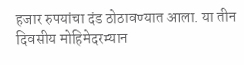हजार रुपयांचा दंड ठोठावण्यात आला. या तीन दिवसीय मोहिमेदरम्यान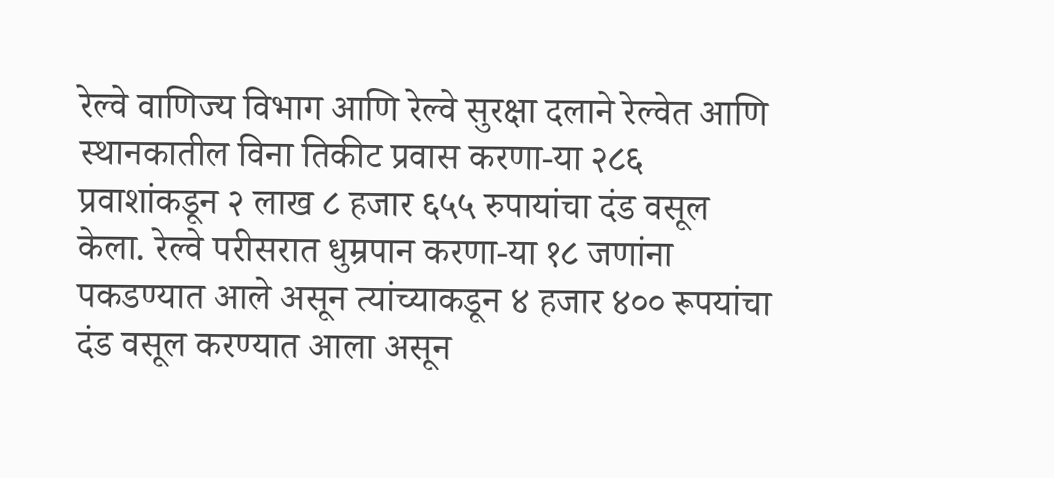रेल्वे वाणिज्य विभाग आणि रेल्वे सुरक्षा दलाने रेल्वेत आणि स्थानकातील विना तिकीट प्रवास करणा-या २८६ प्रवाशांकडून २ लाख ८ हजार ६५५ रुपायांचा दंड वसूल केला. रेल्वे परीसरात धुम्रपान करणा-या १८ जणांना पकडण्यात आले असून त्यांच्याकडून ४ हजार ४०० रूपयांचा दंड वसूल करण्यात आला असून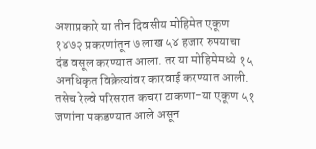अशाप्रकारे या तीन दिवसीय मोहिमेत एकूण १४७२ प्रकरणांतून ७ लाख ५४ हजार रुपयाचा दंड वसूल करण्यात आला. तर या मोहिमेमध्ये १५ अनधिकृत विक्रेत्यांवर कारवाई करण्यात आली. तसेच रेल्वे परिसरात कचरा टाकणा-या एकूण ५१ जणांना पकडण्यात आले असून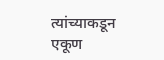त्यांच्याकडून एकूण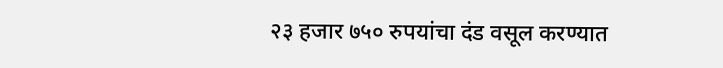२३ हजार ७५० रुपयांचा दंड वसूल करण्यात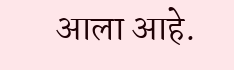आला आहे.